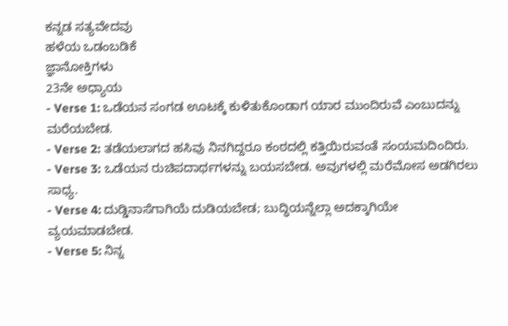ಕನ್ನಡ ಸತ್ಯವೇದವು
ಹಳೆಯ ಒಡಂಬಡಿಕೆ
ಜ್ಞಾನೋಕ್ತಿಗಳು
23ನೇ ಅಧ್ಯಾಯ
- Verse 1: ಒಡೆಯನ ಸಂಗಡ ಊಟಕ್ಕೆ ಕುಳಿತುಕೊಂಡಾಗ ಯಾರ ಮುಂದಿರುವೆ ಎಂಬುದನ್ನು ಮರೆಯಬೇಡ.
- Verse 2: ತಡೆಯಲಾಗದ ಹಸಿವು ನಿನಗಿದ್ದರೂ ಕಂಠದಲ್ಲಿ ಕತ್ತಿಯಿರುವಂತೆ ಸಂಯಮದಿಂದಿರು.
- Verse 3: ಒಡೆಯನ ರುಚಿಪದಾರ್ಥಗಳನ್ನು ಬಯಸಬೇಡ. ಅವುಗಳಲ್ಲಿ ಮರೆಮೋಸ ಅಡಗಿರಲು ಸಾಧ್ಯ.
- Verse 4: ದುಡ್ಡಿನಾಸೆಗಾಗಿಯೆ ದುಡಿಯಬೇಡ; ಬುದ್ಧಿಯನ್ನೆಲ್ಲಾ ಅದಕ್ಕಾಗಿಯೇ ವ್ಯಯಮಾಡಬೇಡ.
- Verse 5: ನಿನ್ನ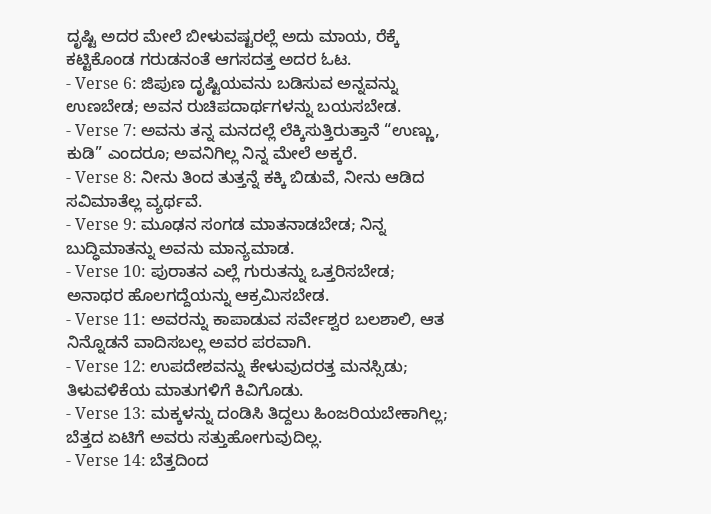ದೃಷ್ಟಿ ಅದರ ಮೇಲೆ ಬೀಳುವಷ್ಟರಲ್ಲೆ ಅದು ಮಾಯ, ರೆಕ್ಕೆ ಕಟ್ಟಿಕೊಂಡ ಗರುಡನಂತೆ ಆಗಸದತ್ತ ಅದರ ಓಟ.
- Verse 6: ಜಿಪುಣ ದೃಷ್ಟಿಯವನು ಬಡಿಸುವ ಅನ್ನವನ್ನು ಉಣಬೇಡ; ಅವನ ರುಚಿಪದಾರ್ಥಗಳನ್ನು ಬಯಸಬೇಡ.
- Verse 7: ಅವನು ತನ್ನ ಮನದಲ್ಲೆ ಲೆಕ್ಕಿಸುತ್ತಿರುತ್ತಾನೆ “ಉಣ್ಣು, ಕುಡಿ” ಎಂದರೂ; ಅವನಿಗಿಲ್ಲ ನಿನ್ನ ಮೇಲೆ ಅಕ್ಕರೆ.
- Verse 8: ನೀನು ತಿಂದ ತುತ್ತನ್ನೆ ಕಕ್ಕಿ ಬಿಡುವೆ, ನೀನು ಆಡಿದ ಸವಿಮಾತೆಲ್ಲ ವ್ಯರ್ಥವೆ.
- Verse 9: ಮೂಢನ ಸಂಗಡ ಮಾತನಾಡಬೇಡ; ನಿನ್ನ ಬುದ್ಧಿಮಾತನ್ನು ಅವನು ಮಾನ್ಯಮಾಡ.
- Verse 10: ಪುರಾತನ ಎಲ್ಲೆ ಗುರುತನ್ನು ಒತ್ತರಿಸಬೇಡ; ಅನಾಥರ ಹೊಲಗದ್ದೆಯನ್ನು ಆಕ್ರಮಿಸಬೇಡ.
- Verse 11: ಅವರನ್ನು ಕಾಪಾಡುವ ಸರ್ವೇಶ್ವರ ಬಲಶಾಲಿ, ಆತ ನಿನ್ನೊಡನೆ ವಾದಿಸಬಲ್ಲ ಅವರ ಪರವಾಗಿ.
- Verse 12: ಉಪದೇಶವನ್ನು ಕೇಳುವುದರತ್ತ ಮನಸ್ಸಿಡು; ತಿಳುವಳಿಕೆಯ ಮಾತುಗಳಿಗೆ ಕಿವಿಗೊಡು.
- Verse 13: ಮಕ್ಕಳನ್ನು ದಂಡಿಸಿ ತಿದ್ದಲು ಹಿಂಜರಿಯಬೇಕಾಗಿಲ್ಲ; ಬೆತ್ತದ ಏಟಿಗೆ ಅವರು ಸತ್ತುಹೋಗುವುದಿಲ್ಲ.
- Verse 14: ಬೆತ್ತದಿಂದ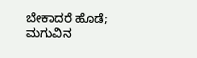ಬೇಕಾದರೆ ಹೊಡೆ; ಮಗುವಿನ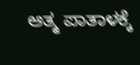ಆತ್ಮ ಪಾತಾಳಕ್ಕೆ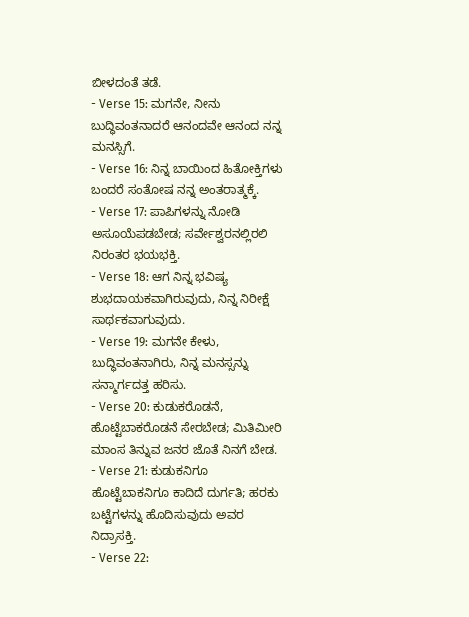ಬೀಳದಂತೆ ತಡೆ.
- Verse 15: ಮಗನೇ, ನೀನು ಬುದ್ಧಿವಂತನಾದರೆ ಆನಂದವೇ ಆನಂದ ನನ್ನ ಮನಸ್ಸಿಗೆ.
- Verse 16: ನಿನ್ನ ಬಾಯಿಂದ ಹಿತೋಕ್ತಿಗಳು ಬಂದರೆ ಸಂತೋಷ ನನ್ನ ಅಂತರಾತ್ಮಕ್ಕೆ.
- Verse 17: ಪಾಪಿಗಳನ್ನು ನೋಡಿ ಅಸೂಯೆಪಡಬೇಡ; ಸರ್ವೇಶ್ವರನಲ್ಲಿರಲಿ ನಿರಂತರ ಭಯಭಕ್ತಿ.
- Verse 18: ಆಗ ನಿನ್ನ ಭವಿಷ್ಯ ಶುಭದಾಯಕವಾಗಿರುವುದು, ನಿನ್ನ ನಿರೀಕ್ಷೆ ಸಾರ್ಥಕವಾಗುವುದು.
- Verse 19: ಮಗನೇ ಕೇಳು, ಬುದ್ಧಿವಂತನಾಗಿರು, ನಿನ್ನ ಮನಸ್ಸನ್ನು ಸನ್ಮಾರ್ಗದತ್ತ ಹರಿಸು.
- Verse 20: ಕುಡುಕರೊಡನೆ, ಹೊಟ್ಟೆಬಾಕರೊಡನೆ ಸೇರಬೇಡ; ಮಿತಿಮೀರಿ ಮಾಂಸ ತಿನ್ನುವ ಜನರ ಜೊತೆ ನಿನಗೆ ಬೇಡ.
- Verse 21: ಕುಡುಕನಿಗೂ ಹೊಟ್ಟೆಬಾಕನಿಗೂ ಕಾದಿದೆ ದುರ್ಗತಿ; ಹರಕು ಬಟ್ಟೆಗಳನ್ನು ಹೊದಿಸುವುದು ಅವರ ನಿದ್ರಾಸಕ್ತಿ.
- Verse 22: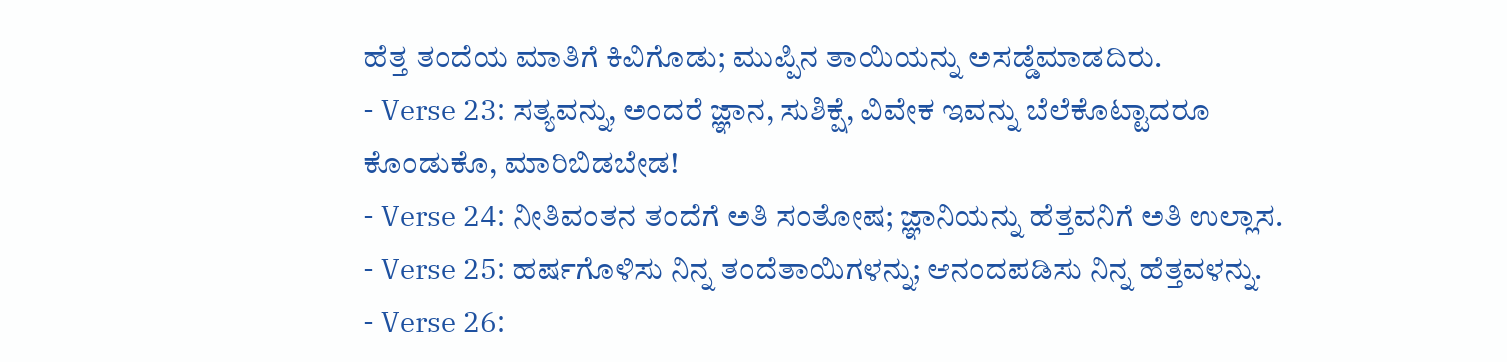ಹೆತ್ತ ತಂದೆಯ ಮಾತಿಗೆ ಕಿವಿಗೊಡು; ಮುಪ್ಪಿನ ತಾಯಿಯನ್ನು ಅಸಡ್ಡೆಮಾಡದಿರು.
- Verse 23: ಸತ್ಯವನ್ನು, ಅಂದರೆ ಜ್ಞಾನ, ಸುಶಿಕ್ಷೆ, ವಿವೇಕ ಇವನ್ನು ಬೆಲೆಕೊಟ್ಟಾದರೂ ಕೊಂಡುಕೊ, ಮಾರಿಬಿಡಬೇಡ!
- Verse 24: ನೀತಿವಂತನ ತಂದೆಗೆ ಅತಿ ಸಂತೋಷ; ಜ್ಞಾನಿಯನ್ನು ಹೆತ್ತವನಿಗೆ ಅತಿ ಉಲ್ಲಾಸ.
- Verse 25: ಹರ್ಷಗೊಳಿಸು ನಿನ್ನ ತಂದೆತಾಯಿಗಳನ್ನು; ಆನಂದಪಡಿಸು ನಿನ್ನ ಹೆತ್ತವಳನ್ನು.
- Verse 26: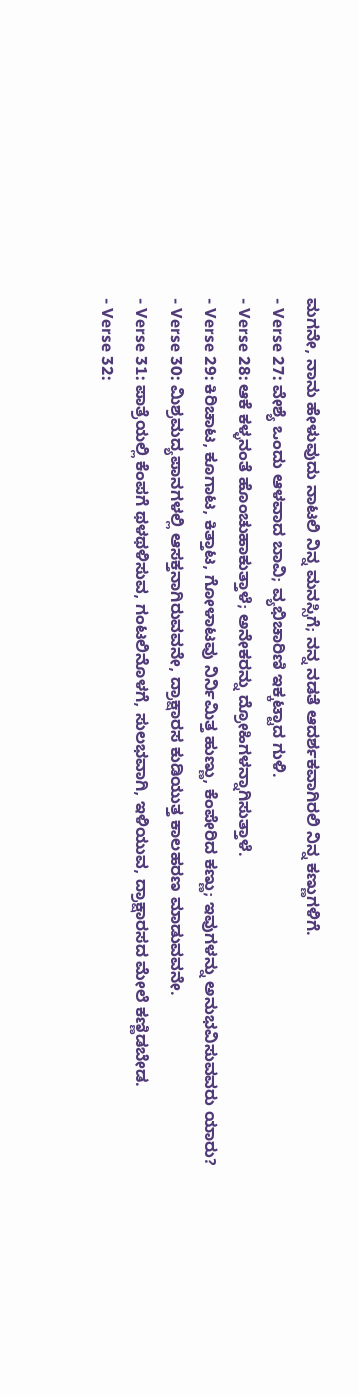ಮಗನೇ, ನಾನು ಹೇಳುವುದು ನಾಟಲಿ ನಿನ್ನ ಮನಸ್ಸಿಗೆ; ನನ್ನ ನಡತೆ ಆದರ್ಶಕವಾಗಿರಲಿ ನಿನ್ನ ಕಣ್ಣುಗಳಿಗೆ.
- Verse 27: ವೇಶ್ಯೆ ಒಂದು ಆಳವಾದ ಬಾವಿ; ವ್ಯಭಿಚಾರಿಣಿ ಇಕ್ಕಟ್ಟಾದ ಗುಳಿ.
- Verse 28: ಆಕೆ ಕಳ್ಳನಂತೆ ಹೊಂಚುಹಾಕುತ್ತಾಳೆ; ಅನೇಕರನ್ನು ದ್ರೋಹಿಗಳನ್ನಾಗಿಸುತ್ತಾಳೆ.
- Verse 29: ಕಿರಿಚಾಟ, ಕೂಗಾಟ, ಕಿತ್ತಾಟ, ಗೋಳಾಟವು ನಿರ್ನಿಮಿತ್ತ ಹುಣ್ಣು, ಕೆಂಪೇರಿದ ಕಣ್ಣು; ಇವುಗಳನ್ನು ಅನುಭವಿಸುವವರು ಯಾರು?
- Verse 30: ಮಿಶ್ರಮದ್ಯಪಾನಗಳಲ್ಲಿ ಆಸಕ್ತನಾಗಿರುವವನೇ, ದ್ರಾಕ್ಷಾರಸ ಕುಡಿಯುತ್ತ ಕಾಲಹರಣ ಮಾಡುವವನೇ.
- Verse 31: ಪಾತ್ರೆಯಲ್ಲಿ ಕೆಂಪಗೆ ಥಳಥಳಿಸುವ, ಗಂಟಲಿನೊಳಗೆ, ಸುಲಭವಾಗಿ, ಇಳಿಯುವ, ದ್ರಾಕ್ಷಾರಸದ ಮೇಲೆ ಕಣ್ಣಿಡಬೇಡ.
- Verse 32: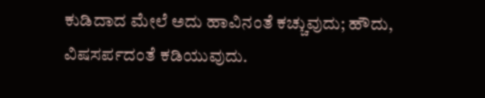ಕುಡಿದಾದ ಮೇಲೆ ಅದು ಹಾವಿನಂತೆ ಕಚ್ಚುವುದು; ಹೌದು, ವಿಷಸರ್ಪದಂತೆ ಕಡಿಯುವುದು.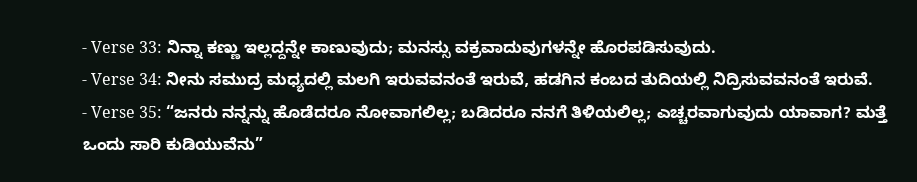- Verse 33: ನಿನ್ನಾ ಕಣ್ಣು ಇಲ್ಲದ್ದನ್ನೇ ಕಾಣುವುದು; ಮನಸ್ಸು ವಕ್ರವಾದುವುಗಳನ್ನೇ ಹೊರಪಡಿಸುವುದು.
- Verse 34: ನೀನು ಸಮುದ್ರ ಮಧ್ಯದಲ್ಲಿ ಮಲಗಿ ಇರುವವನಂತೆ ಇರುವೆ, ಹಡಗಿನ ಕಂಬದ ತುದಿಯಲ್ಲಿ ನಿದ್ರಿಸುವವನಂತೆ ಇರುವೆ.
- Verse 35: “ಜನರು ನನ್ನನ್ನು ಹೊಡೆದರೂ ನೋವಾಗಲಿಲ್ಲ; ಬಡಿದರೂ ನನಗೆ ತಿಳಿಯಲಿಲ್ಲ; ಎಚ್ಚರವಾಗುವುದು ಯಾವಾಗ? ಮತ್ತೆ ಒಂದು ಸಾರಿ ಕುಡಿಯುವೆನು”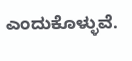ಎಂದುಕೊಳ್ಳುವೆ.